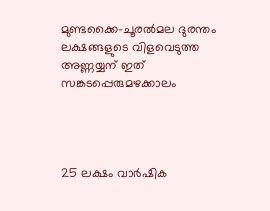മുണ്ടക്കൈ-ചൂരൽമല ദുരന്തം ലക്ഷങ്ങളുടെ വിളവെടുത്ത അണ്ണയ്യന് ഇത് സങ്കടപ്പെരുമഴക്കാലം




25 ലക്ഷം വാർഷിക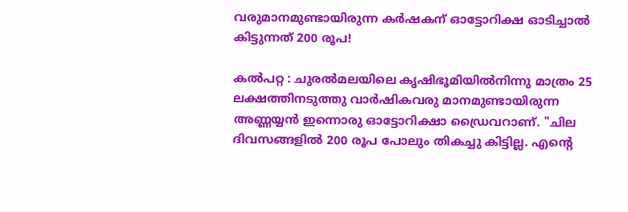വരുമാനമുണ്ടായിരുന്ന കർഷകന് ഓട്ടോറിക്ഷ ഓടിച്ചാൽ കിട്ടുന്നത് 200 രൂപ!

കൽപറ്റ : ചുരൽമലയിലെ കൃഷിഭൂമിയിൽനിന്നു മാത്രം 25 ലക്ഷത്തിനടുത്തു വാർഷികവരു മാനമുണ്ടായിരുന്ന അണ്ണയ്യൻ ഇന്നൊരു ഓട്ടോറിക്ഷാ ഡ്രൈവറാണ്. "ചില ദിവസങ്ങളിൽ 200 രൂപ പോലും തികച്ചു കിട്ടില്ല. എന്റെ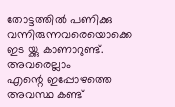തോട്ടത്തിൽ പണിക്കു വന്നിരുന്നവരെയൊക്കെ ഇട യ്ക്കു കാണാറുണ്ട്. അവരെല്ലാം
എന്റെ ഇപ്പോഴത്തെ അവസ്ഥ കണ്ട്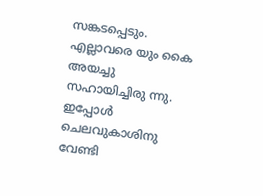സങ്കടപ്പെടും. എല്ലാവരെ യും കൈ അയച്ചു സഹായിച്ചിരു ന്നു. ഇപ്പോൾ ചെലവുകാശിനു വേണ്ടി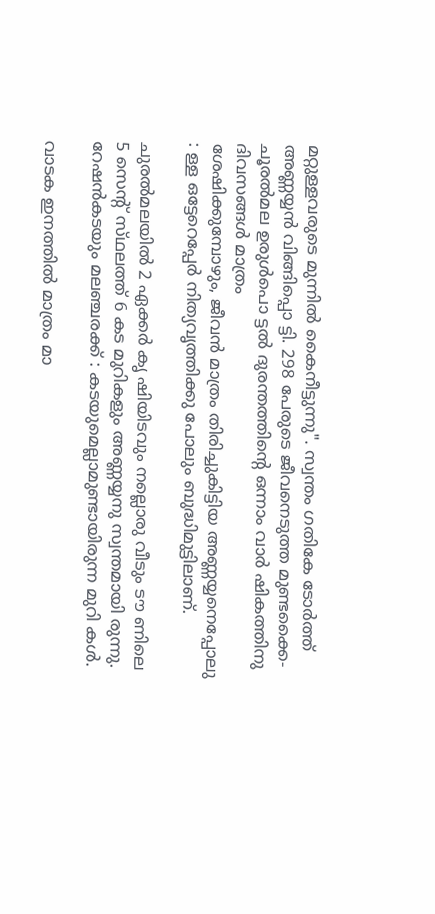മറ്റുള്ളവരുടെ മുന്നിൽ കൈനീട്ടുന്നു". സ്വന്തം ഗതികേ ടോർത്ത് അണ്ണയ്യൻ വിങ്ങിപ്പൊ ട്ടി. 298 പേരുടെ ജീവനെടുത്ത മുണ്ടക്കൈ-ചൂരൽമല ഉരുൾപൊ ട്ടൽ ദുരന്തത്തിന്റെ ഒന്നാം വാർ ഷികത്തിനു ദിവസങ്ങൾ മാത്രം
ശേഷിക്കുമ്പോഴും, ജീവൻ മാത്രം തിരിച്ചുകിട്ടിയ അണ്ണയ്യനെപ്പോലു : ള്ള ഒട്ടേറെപ്പേർ നിത്യവൃത്തിക്കു പോലും ബുദ്ധിമുട്ടിലാണ്.

ചുരൽമലയിൽ 2 ഏക്കർ കൃ ഷിയിടവും നല്ലൊരു വീടും ടൗ ണിലെ 5 സെന്റ് സ്‌ഥലത്ത് 6 കട മുറികളും അണ്ണയ്യനു സ്വന്തമായി രുന്നു. റേഷൻകടയും മലഞ്ചരക്ക് : കടയുമെല്ലാമുണ്ടായിരുന്ന മുറി കൾ.

വാടക ഇനത്തിൽ മാത്രം മാ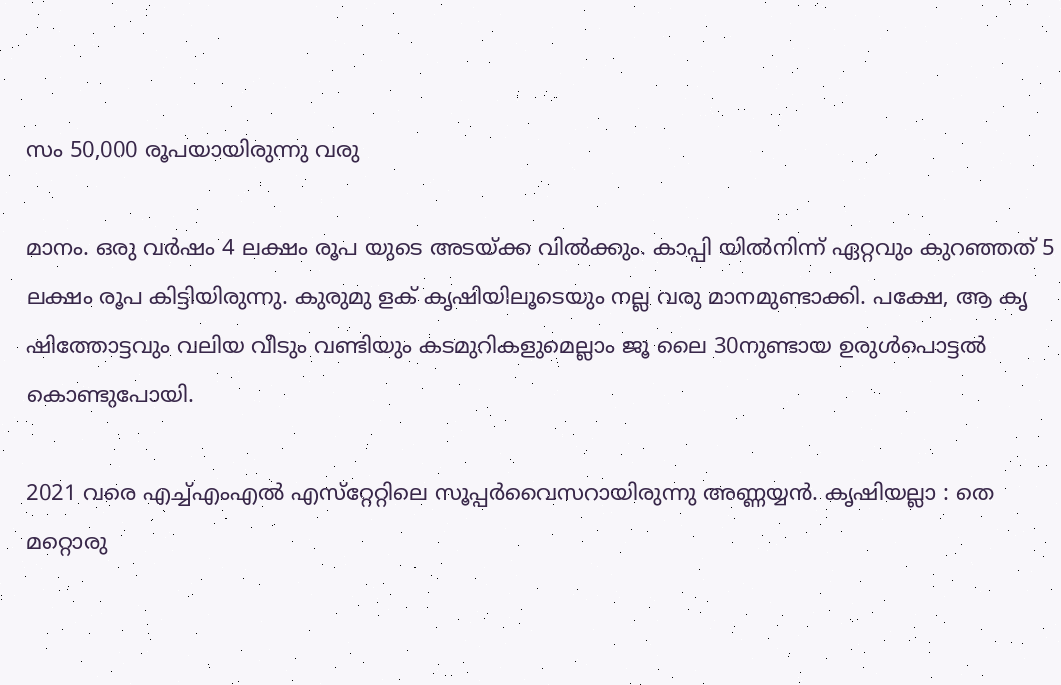സം 50,000 രൂപയായിരുന്നു വരു

മാനം. ഒരു വർഷം 4 ലക്ഷം രൂപ യുടെ അടയ്ക്ക വിൽക്കും. കാപ്പി യിൽനിന്ന് ഏറ്റവും കുറഞ്ഞത് 5 ലക്ഷം രൂപ കിട്ടിയിരുന്നു. കുരുമു ളക് കൃഷിയിലൂടെയും നല്ല വരു മാനമുണ്ടാക്കി. പക്ഷേ, ആ കൃ ഷിത്തോട്ടവും വലിയ വീടും വണ്ടിയും കടമുറികളുമെല്ലാം ജൂ ലൈ 30നുണ്ടായ ഉരുൾപൊട്ടൽ കൊണ്ടുപോയി.

2021 വരെ എച്ച്എംഎൽ എസ്‌റ്റേറ്റിലെ സൂപ്പർവൈസറായിരുന്നു അണ്ണയ്യൻ. കൃഷിയല്ലാ : തെ മറ്റൊരു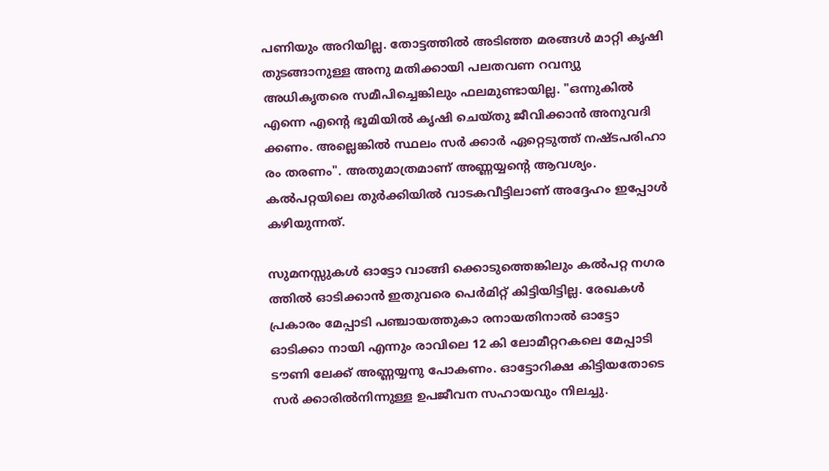പണിയും അറിയില്ല. തോട്ടത്തിൽ അടിഞ്ഞ മരങ്ങൾ മാറ്റി കൃഷി തുടങ്ങാനുള്ള അനു മതിക്കായി പലതവണ റവന്യു അധികൃതരെ സമീപിച്ചെങ്കിലും ഫലമുണ്ടായില്ല. "ഒന്നുകിൽ എന്നെ എന്റെ ഭൂമിയിൽ കൃഷി ചെയ്തു ജീവിക്കാൻ അനുവദി ക്കണം. അല്ലെങ്കിൽ സ്ഥലം സർ ക്കാർ ഏറ്റെടുത്ത് നഷ്ടപരിഹാ രം തരണം". അതുമാത്രമാണ് അണ്ണയ്യന്റെ ആവശ്യം. കൽപറ്റയിലെ തുർക്കിയിൽ വാടകവീട്ടിലാണ് അദ്ദേഹം ഇപ്പോൾ കഴിയുന്നത്.

സുമനസ്സുകൾ ഓട്ടോ വാങ്ങി ക്കൊടുത്തെങ്കിലും കൽപറ്റ നഗര ത്തിൽ ഓടിക്കാൻ ഇതുവരെ പെർമിറ്റ് കിട്ടിയിട്ടില്ല. രേഖകൾ പ്രകാരം മേപ്പാടി പഞ്ചായത്തുകാ രനായതിനാൽ ഓട്ടോ ഓടിക്കാ നായി എന്നും രാവിലെ 12 കി ലോമീറ്ററകലെ മേപ്പാടി ടൗണി ലേക്ക് അണ്ണയ്യനു പോകണം. ഓട്ടോറിക്ഷ കിട്ടിയതോടെ സർ ക്കാരിൽനിന്നുള്ള ഉപജീവന സഹായവും നിലച്ചു.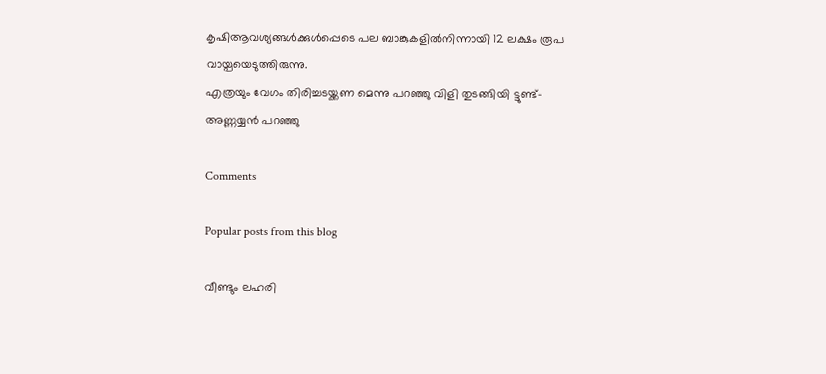കൃഷിആവശ്യങ്ങൾക്കുൾപ്പെടെ പല ബാങ്കുകളിൽനിന്നായി 12 ലക്ഷം രൂപ വായ്പ‌യെടുത്തിരുന്നു.
എത്രയും വേഗം തിരിച്ചടയ്ക്കണ മെന്നു പറഞ്ഞു വിളി തുടങ്ങിയി ട്ടുണ്ട്- അണ്ണയ്യൻ പറഞ്ഞു

Comments

Popular posts from this blog

വീണ്ടും ലഹരി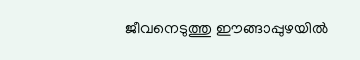ജീവനെടുത്തു ഈങ്ങാപ്പുഴയിൽ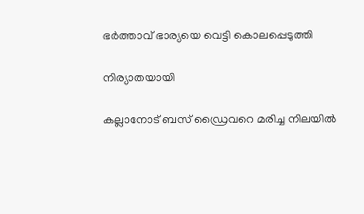ഭർത്താവ് ഭാര്യയെ വെട്ടി കൊലപ്പെടുത്തി

നിര്യാതയായി

കല്ലാനോട് ബസ് ഡ്രൈവറെ മരിച്ച നിലയിൽ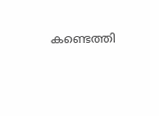കണ്ടെത്തി